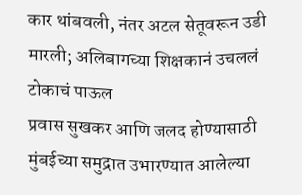कार थांबवली, नंतर अटल सेतूवरून उडी मारली; अलिबागच्या शिक्षकानं उचललं टोकाचं पाऊल
प्रवास सुखकर आणि जलद होण्यासाठी मुंबईच्या समुद्रात उभारण्यात आलेल्या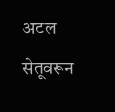अटल सेतूवरून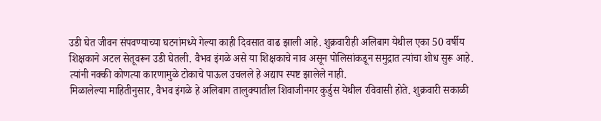उडी घेत जीवन संपवण्याच्या घटनांमध्ये गेल्या काही दिवसात वाढ झाली आहे. शुक्रवारीही अलिबाग येथील एका 50 वर्षीय शिक्षकाने अटल सेतूवरून उडी घेतली. वैभव इंगळे असे या शिक्षकाचे नाव असून पोलिसांकडून समुद्रात त्यांचा शोध सुरू आहे. त्यांनी नक्की कोणत्या कारणामुळे टोकाचे पाऊल उचलले हे अद्याप स्पष्ट झालेले नाही.
मिळालेल्या माहितीनुसार, वैभव इंगळे हे अलिबाग तालुक्यातील शिवाजीनगर कुर्डुस येथील रविवासी होते. शुक्रवारी सकाळी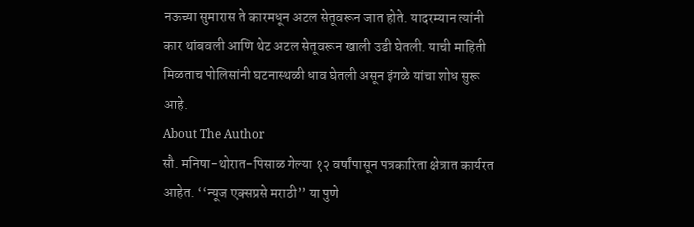नऊच्या सुमारास ते कारमधून अटल सेतूवरून जात होते. यादरम्यान त्यांनी कार थांबवली आणि थेट अटल सेतूवरून खाली उडी घेतली. याची माहिती मिळताच पोलिसांनी घटनास्थळी धाव घेतली असून इंगळे यांचा शोध सुरू आहे.
About The Author
सौ. मनिषा-थोरात-पिसाळ गेल्या १२ वर्षांपासून पत्रकारिता क्षेत्रात कार्यरत आहेत. ‘‘न्यूज एक्सप्रसे मराठी’’ या पुणे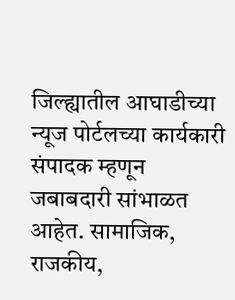जिल्ह्यातील आघाडीच्या न्यूज पोर्टलच्या कार्यकारी संपादक म्हणून जबाबदारी सांभाळत आहेत. सामाजिक, राजकीय,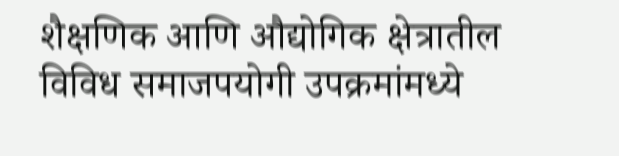शैक्षणिक आणि औद्योगिक क्षेत्रातील विविध समाजपयोगी उपक्रमांमध्ये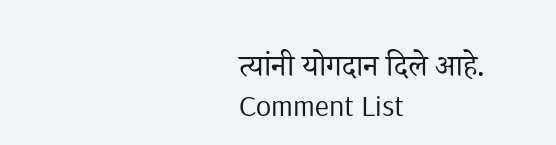त्यांनी योगदान दिले आहे.
Comment List